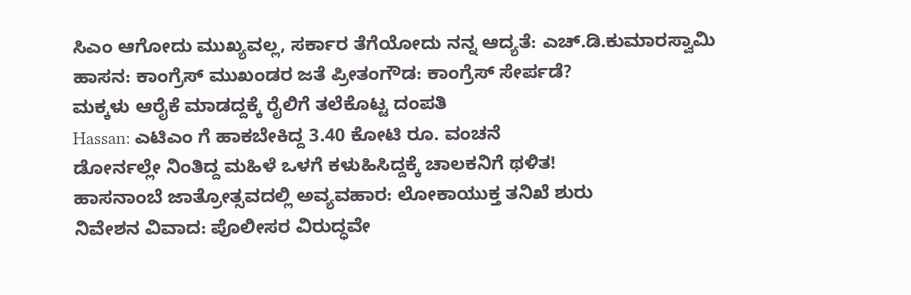ಸಿಎಂ ಆಗೋದು ಮುಖ್ಯವಲ್ಲ, ಸರ್ಕಾರ ತೆಗೆಯೋದು ನನ್ನ ಆದ್ಯತೆ: ಎಚ್.ಡಿ.ಕುಮಾರಸ್ವಾಮಿ
ಹಾಸನ: ಕಾಂಗ್ರೆಸ್ ಮುಖಂಡರ ಜತೆ ಪ್ರೀತಂಗೌಡ: ಕಾಂಗ್ರೆಸ್ ಸೇರ್ಪಡೆ?
ಮಕ್ಕಳು ಆರೈಕೆ ಮಾಡದ್ದಕ್ಕೆ ರೈಲಿಗೆ ತಲೆಕೊಟ್ಟ ದಂಪತಿ
Hassan: ಎಟಿಎಂ ಗೆ ಹಾಕಬೇಕಿದ್ದ 3.40 ಕೋಟಿ ರೂ. ವಂಚನೆ
ಡೋರ್ನಲ್ಲೇ ನಿಂತಿದ್ದ ಮಹಿಳೆ ಒಳಗೆ ಕಳುಹಿಸಿದ್ದಕ್ಕೆ ಚಾಲಕನಿಗೆ ಥಳಿತ!
ಹಾಸನಾಂಬೆ ಜಾತ್ರೋತ್ಸವದಲ್ಲಿ ಅವ್ಯವಹಾರ: ಲೋಕಾಯುಕ್ತ ತನಿಖೆ ಶುರು
ನಿವೇಶನ ವಿವಾದ: ಪೊಲೀಸರ ವಿರುದ್ಧವೇ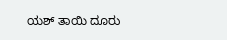ಯಶ್ ತಾಯಿ ದೂರು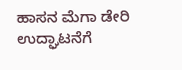ಹಾಸನ ಮೆಗಾ ಡೇರಿ ಉದ್ಘಾಟನೆಗೆ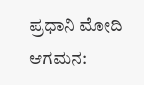ಪ್ರಧಾನಿ ಮೋದಿ ಆಗಮನ: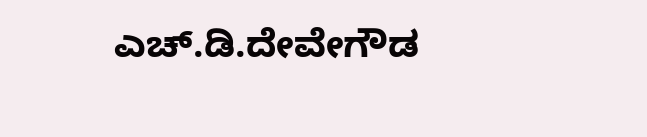ಎಚ್.ಡಿ.ದೇವೇಗೌಡ